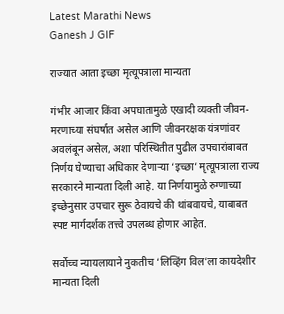Latest Marathi News
Ganesh J GIF

राज्यात आता इच्छा मृत्यूपत्राला मान्यता

गंभीर आजार किंवा अपघातामुळे एखादी व्यक्ती जीवन-मरणाच्या संघर्षात असेल आणि जीवनरक्षक यंत्रणांवर अवलंबून असेल, अशा परिस्थितीत पुढील उपचारांबाबत निर्णय घेण्याचा अधिकार देणाऱ्या ‘इच्छा’ मृत्यूपत्राला राज्य सरकारने मान्यता दिली आहे. या निर्णयामुळे रुग्णाच्या इच्छेनुसार उपचार सुरू ठेवायचे की थांबवायचे, याबाबत स्पष्ट मार्गदर्शक तत्त्वे उपलब्ध होणार आहेत.

सर्वोच्च न्यायलायाने नुकतीच ‘लिव्हिंग विल’ला कायदेशीर मान्यता दिली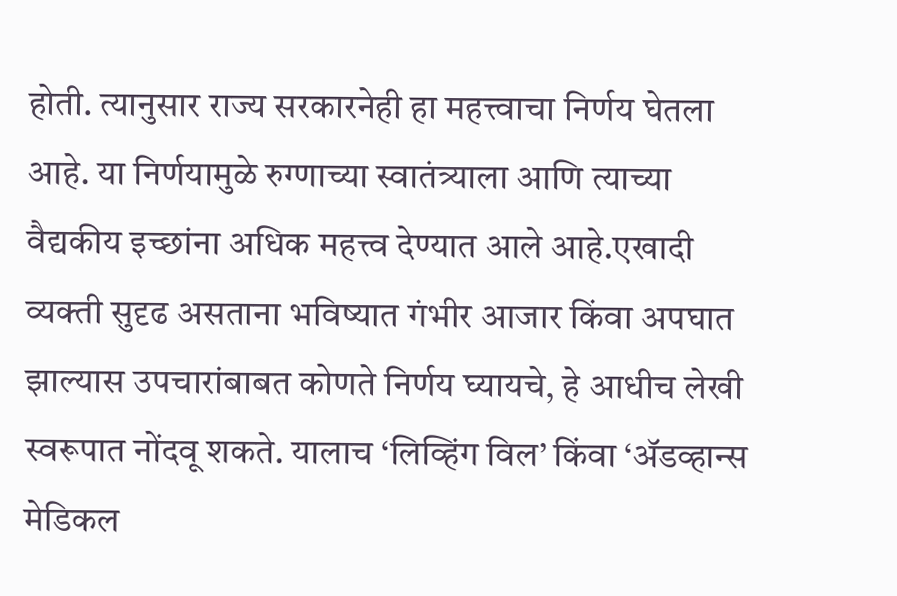होती. त्यानुसार राज्य सरकारनेही हा महत्त्वाचा निर्णय घेतला आहे. या निर्णयामुळे रुग्णाच्या स्वातंत्र्याला आणि त्याच्या वैद्यकीय इच्छांना अधिक महत्त्व देण्यात आले आहे.एखादी व्यक्ती सुदृढ असताना भविष्यात गंभीर आजार किंवा अपघात झाल्यास उपचारांबाबत कोणते निर्णय घ्यायचे, हे आधीच लेखी स्वरूपात नोंदवू शकते. यालाच ‘लिव्हिंग विल’ किंवा ‘ॲडव्हान्स मेडिकल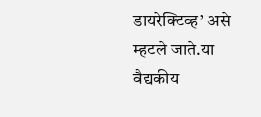डायरेक्टिव्ह’ असे म्हटले जाते.या वैद्यकीय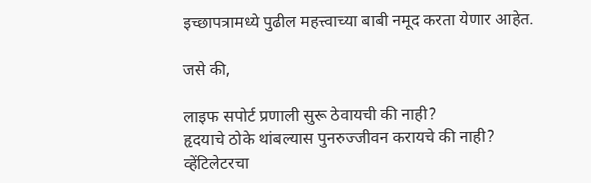इच्छापत्रामध्ये पुढील महत्त्वाच्या बाबी नमूद करता येणार आहेत.

जसे की,

लाइफ सपोर्ट प्रणाली सुरू ठेवायची की नाही?
हृदयाचे ठोके थांबल्यास पुनरुज्जीवन करायचे की नाही?
व्हेंटिलेटरचा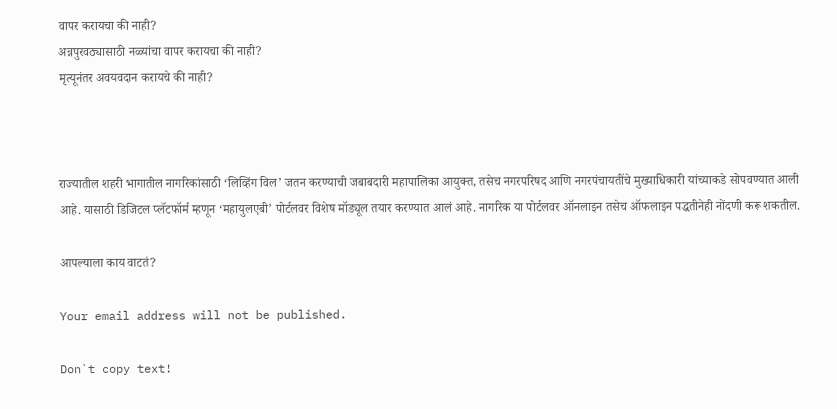वापर करायचा की नाही?
अन्नपुरवठ्यासाठी नळ्यांचा वापर करायचा की नाही?
मृत्यूनंतर अवयवदान करायचे की नाही?



राज्यातील शहरी भागातील नागरिकांसाठी ‘लिव्हिंग विल’ जतन करण्याची जबाबदारी महापालिका आयुक्त, तसेच नगरपरिषद आणि नगरपंचायतींचे मुख्याधिकारी यांच्याकडे सोपवण्यात आली आहे. यासाठी डिजिटल प्लॅटफॉर्म म्हणून ‘महायुलएबी’ पोर्टलवर विशेष मॉड्यूल तयार करण्यात आलं आहे. नागरिक या पोर्टलवर ऑनलाइन तसेच ऑफलाइन पद्धतीनेही नोंदणी करू शकतील.

आपल्याला काय वाटतं?

Your email address will not be published.

Don`t copy text!